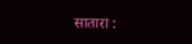सातारा :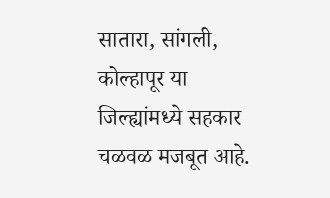सातारा, सांगली, कोल्हापूर या जिल्ह्यांमध्ये सहकार चळवळ मजबूत आहे.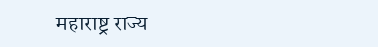महाराष्ट्र राज्य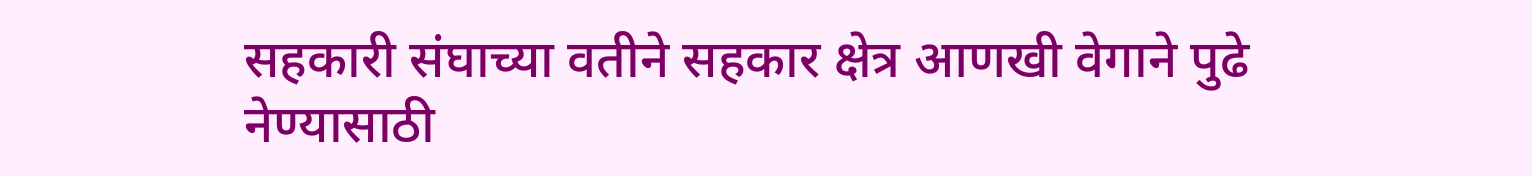सहकारी संघाच्या वतीने सहकार क्षेत्र आणखी वेगाने पुढे नेण्यासाठी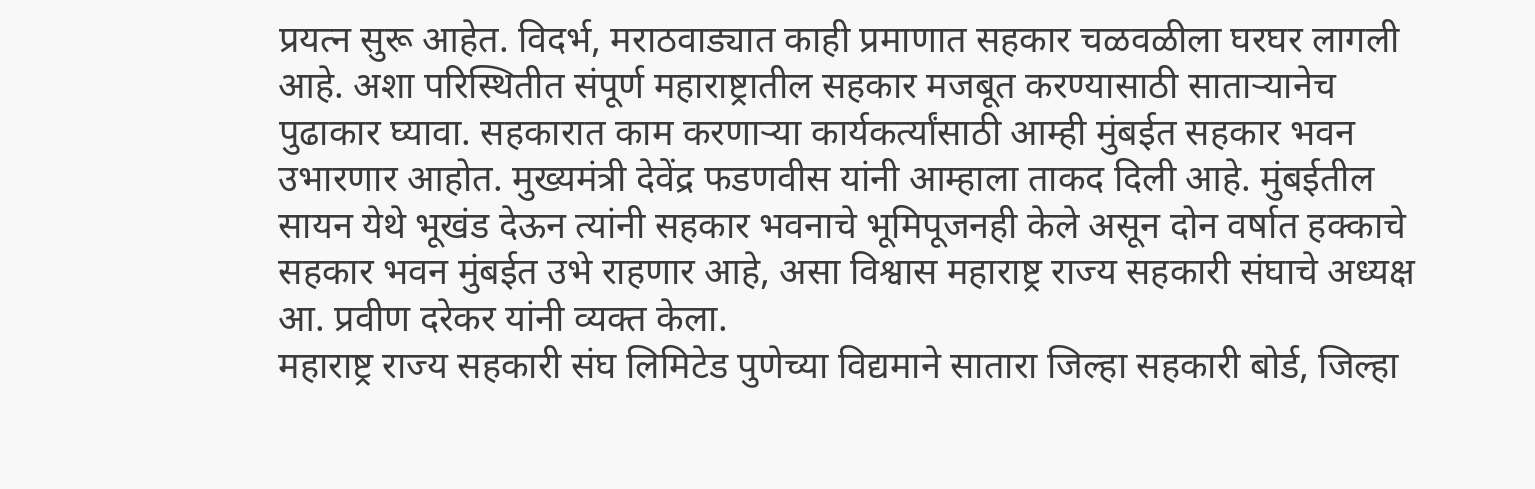प्रयत्न सुरू आहेत. विदर्भ, मराठवाड्यात काही प्रमाणात सहकार चळवळीला घरघर लागली आहे. अशा परिस्थितीत संपूर्ण महाराष्ट्रातील सहकार मजबूत करण्यासाठी साताऱ्यानेच पुढाकार घ्यावा. सहकारात काम करणाऱ्या कार्यकर्त्यांसाठी आम्ही मुंबईत सहकार भवन उभारणार आहोत. मुख्यमंत्री देवेंद्र फडणवीस यांनी आम्हाला ताकद दिली आहे. मुंबईतील सायन येथे भूखंड देऊन त्यांनी सहकार भवनाचे भूमिपूजनही केले असून दोन वर्षात हक्काचे सहकार भवन मुंबईत उभे राहणार आहे, असा विश्वास महाराष्ट्र राज्य सहकारी संघाचे अध्यक्ष आ. प्रवीण दरेकर यांनी व्यक्त केला.
महाराष्ट्र राज्य सहकारी संघ लिमिटेड पुणेच्या विद्यमाने सातारा जिल्हा सहकारी बोर्ड, जिल्हा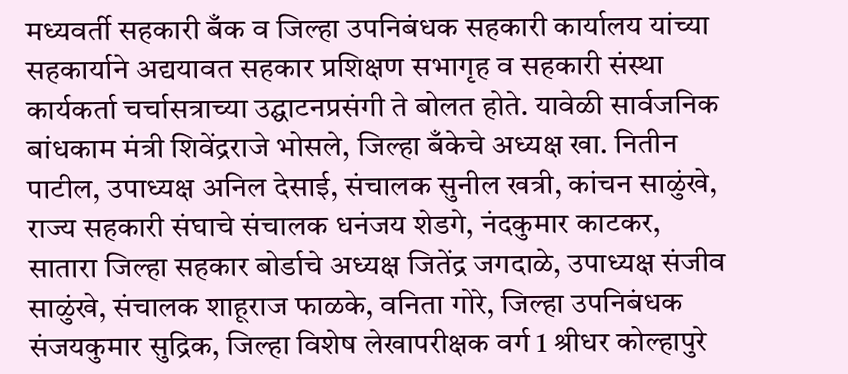मध्यवर्ती सहकारी बँक व जिल्हा उपनिबंधक सहकारी कार्यालय यांच्या सहकार्याने अद्ययावत सहकार प्रशिक्षण सभागृह व सहकारी संस्था कार्यकर्ता चर्चासत्राच्या उद्घाटनप्रसंगी ते बोलत होते. यावेळी सार्वजनिक बांधकाम मंत्री शिवेंद्रराजे भोसले, जिल्हा बँकेचे अध्यक्ष खा. नितीन पाटील, उपाध्यक्ष अनिल देसाई, संचालक सुनील खत्री, कांचन साळुंखे, राज्य सहकारी संघाचे संचालक धनंजय शेडगे, नंदकुमार काटकर, सातारा जिल्हा सहकार बोर्डाचे अध्यक्ष जितेंद्र जगदाळे, उपाध्यक्ष संजीव साळुंखे, संचालक शाहूराज फाळके, वनिता गोरे, जिल्हा उपनिबंधक संजयकुमार सुद्रिक, जिल्हा विशेष लेखापरीक्षक वर्ग 1 श्रीधर कोल्हापुरे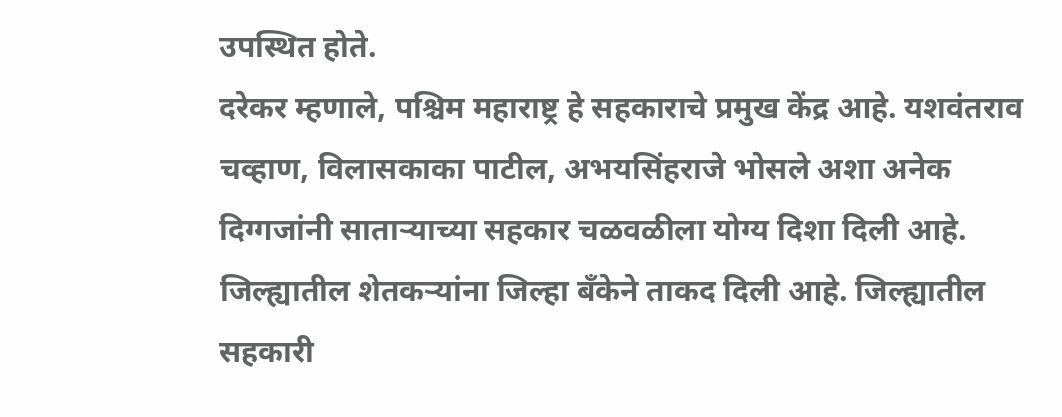उपस्थित होते.
दरेकर म्हणाले, पश्चिम महाराष्ट्र हे सहकाराचे प्रमुख केंद्र आहे. यशवंतराव चव्हाण, विलासकाका पाटील, अभयसिंहराजे भोसले अशा अनेक दिग्गजांनी साताऱ्याच्या सहकार चळवळीला योग्य दिशा दिली आहे. जिल्ह्यातील शेतकऱ्यांना जिल्हा बँकेने ताकद दिली आहे. जिल्ह्यातील सहकारी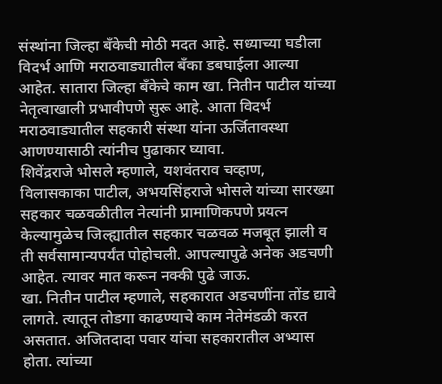संस्थांना जिल्हा बँकेची मोठी मदत आहे. सध्याच्या घडीला विदर्भ आणि मराठवाड्यातील बँका डबघाईला आल्या आहेत. सातारा जिल्हा बँकेचे काम खा. नितीन पाटील यांच्या नेतृत्वाखाली प्रभावीपणे सुरू आहे. आता विदर्भ मराठवाड्यातील सहकारी संस्था यांना ऊर्जितावस्था आणण्यासाठी त्यांनीच पुढाकार घ्यावा.
शिवेंद्रराजे भोसले म्हणाले, यशवंतराव चव्हाण, विलासकाका पाटील, अभयसिंहराजे भोसले यांच्या सारख्या सहकार चळवळीतील नेत्यांनी प्रामाणिकपणे प्रयत्न केल्यामुळेच जिल्ह्यातील सहकार चळवळ मजबूत झाली व ती सर्वसामान्यपर्यंत पोहोचली. आपल्यापुढे अनेक अडचणी आहेत. त्यावर मात करून नक्की पुढे जाऊ.
खा. नितीन पाटील म्हणाले, सहकारात अडचणींना तोंड द्यावे लागते. त्यातून तोडगा काढण्याचे काम नेतेमंडळी करत असतात. अजितदादा पवार यांचा सहकारातील अभ्यास होता. त्यांच्या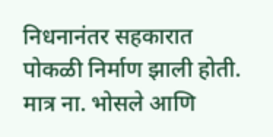निधनानंतर सहकारात पोकळी निर्माण झाली होती. मात्र ना. भोसले आणि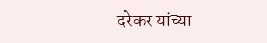दरेकर यांच्या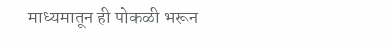माध्यमातून ही पोकळी भरून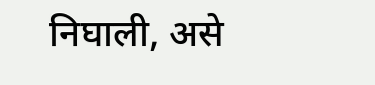निघाली, असे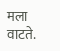मला वाटते.